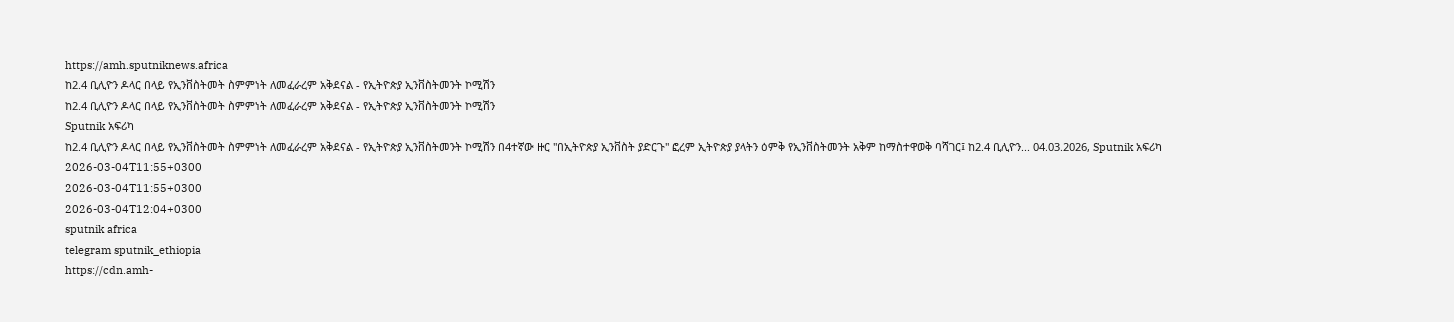https://amh.sputniknews.africa
ከ2.4 ቢሊዮን ዶላር በላይ የኢንቨስትመት ስምምነት ለመፈራረም አቅደናል - የኢትዮጵያ ኢንቨስትመንት ኮሚሽን
ከ2.4 ቢሊዮን ዶላር በላይ የኢንቨስትመት ስምምነት ለመፈራረም አቅደናል - የኢትዮጵያ ኢንቨስትመንት ኮሚሽን
Sputnik አፍሪካ
ከ2.4 ቢሊዮን ዶላር በላይ የኢንቨስትመት ስምምነት ለመፈራረም አቅደናል - የኢትዮጵያ ኢንቨስትመንት ኮሚሽን በ4ተኛው ዙር "በኢትዮጵያ ኢንቨስት ያድርጉ" ፎረም ኢትዮጵያ ያላትን ዕምቅ የኢንቨስትመንት አቅም ከማስተዋወቅ ባሻገር፤ ከ2.4 ቢሊዮን... 04.03.2026, Sputnik አፍሪካ
2026-03-04T11:55+0300
2026-03-04T11:55+0300
2026-03-04T12:04+0300
sputnik africa
telegram sputnik_ethiopia
https://cdn.amh-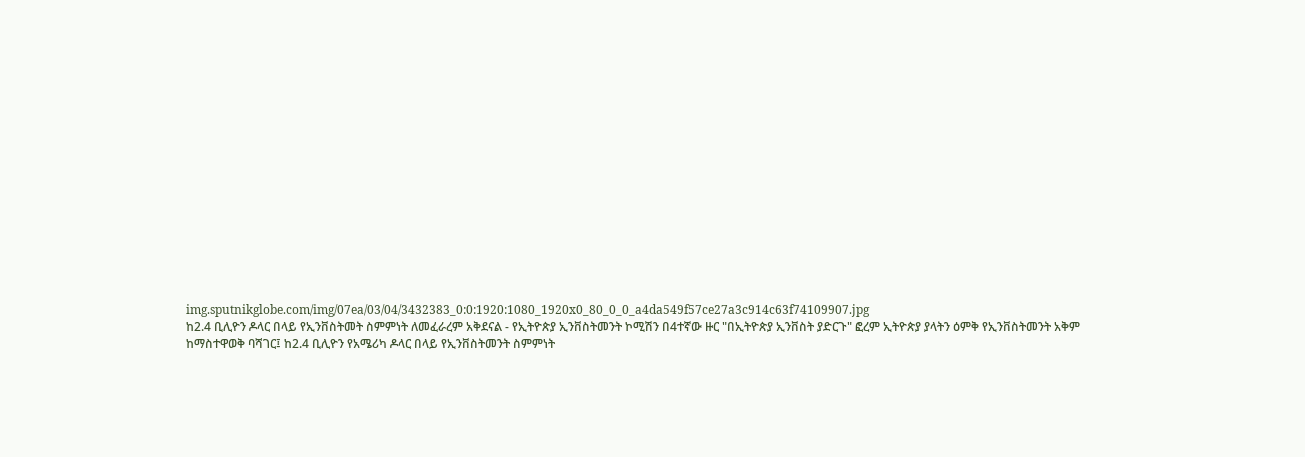img.sputnikglobe.com/img/07ea/03/04/3432383_0:0:1920:1080_1920x0_80_0_0_a4da549f57ce27a3c914c63f74109907.jpg
ከ2.4 ቢሊዮን ዶላር በላይ የኢንቨስትመት ስምምነት ለመፈራረም አቅደናል - የኢትዮጵያ ኢንቨስትመንት ኮሚሽን በ4ተኛው ዙር "በኢትዮጵያ ኢንቨስት ያድርጉ" ፎረም ኢትዮጵያ ያላትን ዕምቅ የኢንቨስትመንት አቅም ከማስተዋወቅ ባሻገር፤ ከ2.4 ቢሊዮን የአሜሪካ ዶላር በላይ የኢንቨስትመንት ስምምነት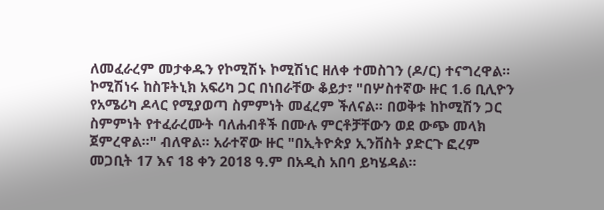ለመፈራረም መታቀዱን የኮሚሽኑ ኮሚሽነር ዘለቀ ተመስገን (ዶ/ር) ተናግረዋል። ኮሚሽነሩ ከስፑትኒክ አፍሪካ ጋር በነበራቸው ቆይታ፣ "በሦስተኛው ዙር 1.6 ቢሊዮን የአሜሪካ ዶላር የሚያወጣ ስምምነት መፈረም ችለናል። በወቅቱ ከኮሚሽን ጋር ስምምነት የተፈራረሙት ባለሐብቶች በሙሉ ምርቶቻቸውን ወደ ውጭ መላክ ጀምረዋል።" ብለዋል። አራተኛው ዙር "በኢትዮጵያ ኢንቨስት ያድርጉ ፎረም መጋቢት 17 እና 18 ቀን 2018 ዓ.ም በአዲስ አበባ ይካሄዳል።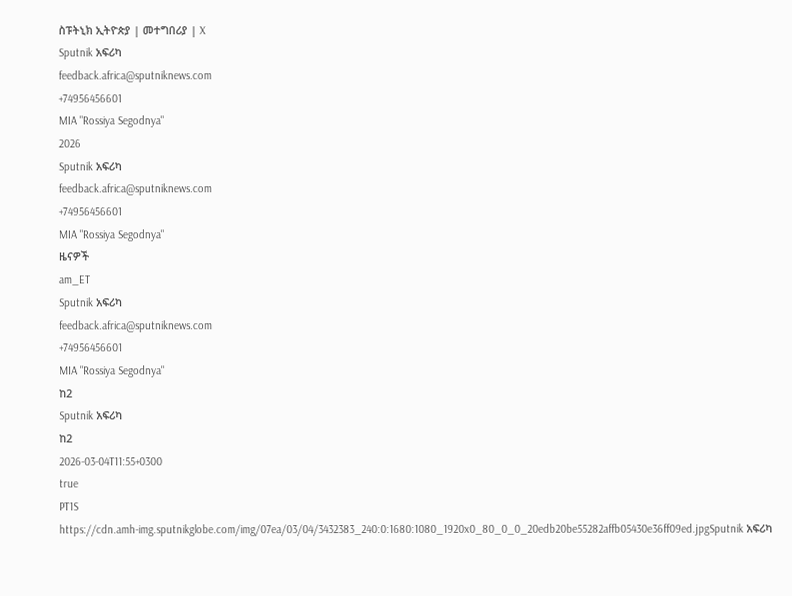ስፑትኒክ ኢትዮጵያ | መተግበሪያ | X
Sputnik አፍሪካ
feedback.africa@sputniknews.com
+74956456601
MIA "Rossiya Segodnya"
2026
Sputnik አፍሪካ
feedback.africa@sputniknews.com
+74956456601
MIA "Rossiya Segodnya"
ዜናዎች
am_ET
Sputnik አፍሪካ
feedback.africa@sputniknews.com
+74956456601
MIA "Rossiya Segodnya"
ከ2
Sputnik አፍሪካ
ከ2
2026-03-04T11:55+0300
true
PT1S
https://cdn.amh-img.sputnikglobe.com/img/07ea/03/04/3432383_240:0:1680:1080_1920x0_80_0_0_20edb20be55282affb05430e36ff09ed.jpgSputnik አፍሪካ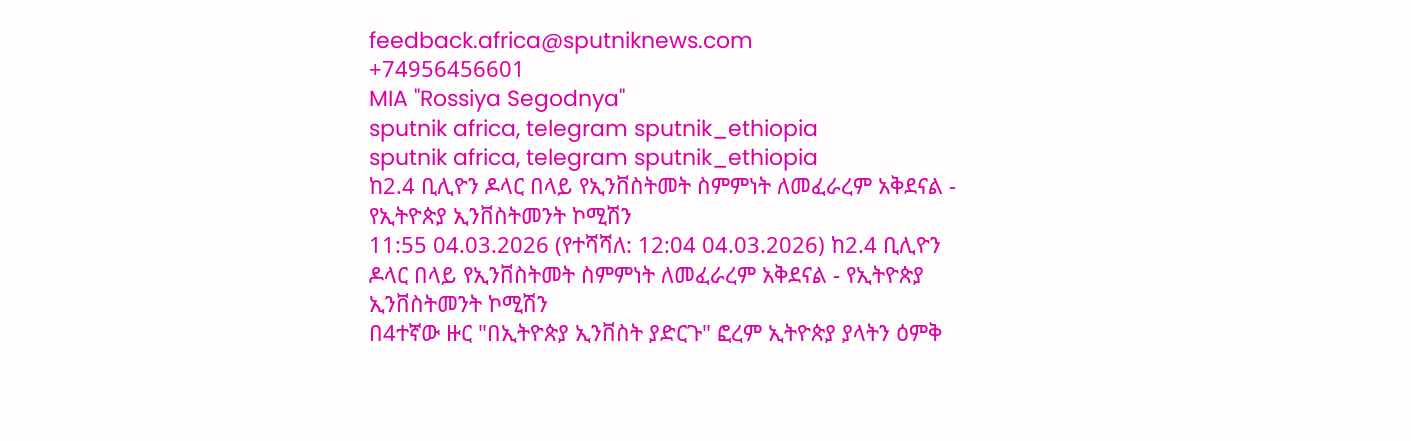feedback.africa@sputniknews.com
+74956456601
MIA "Rossiya Segodnya"
sputnik africa, telegram sputnik_ethiopia
sputnik africa, telegram sputnik_ethiopia
ከ2.4 ቢሊዮን ዶላር በላይ የኢንቨስትመት ስምምነት ለመፈራረም አቅደናል - የኢትዮጵያ ኢንቨስትመንት ኮሚሽን
11:55 04.03.2026 (የተሻሻለ: 12:04 04.03.2026) ከ2.4 ቢሊዮን ዶላር በላይ የኢንቨስትመት ስምምነት ለመፈራረም አቅደናል - የኢትዮጵያ ኢንቨስትመንት ኮሚሽን
በ4ተኛው ዙር "በኢትዮጵያ ኢንቨስት ያድርጉ" ፎረም ኢትዮጵያ ያላትን ዕምቅ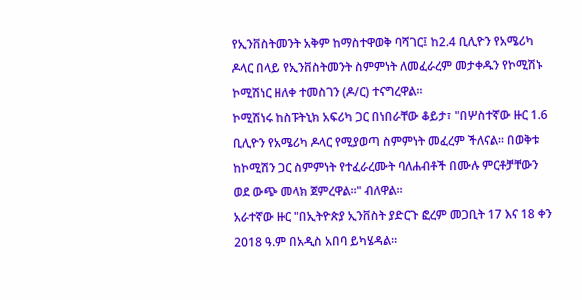የኢንቨስትመንት አቅም ከማስተዋወቅ ባሻገር፤ ከ2.4 ቢሊዮን የአሜሪካ ዶላር በላይ የኢንቨስትመንት ስምምነት ለመፈራረም መታቀዱን የኮሚሽኑ ኮሚሽነር ዘለቀ ተመስገን (ዶ/ር) ተናግረዋል።
ኮሚሽነሩ ከስፑትኒክ አፍሪካ ጋር በነበራቸው ቆይታ፣ "በሦስተኛው ዙር 1.6 ቢሊዮን የአሜሪካ ዶላር የሚያወጣ ስምምነት መፈረም ችለናል። በወቅቱ ከኮሚሽን ጋር ስምምነት የተፈራረሙት ባለሐብቶች በሙሉ ምርቶቻቸውን ወደ ውጭ መላክ ጀምረዋል።" ብለዋል።
አራተኛው ዙር "በኢትዮጵያ ኢንቨስት ያድርጉ ፎረም መጋቢት 17 እና 18 ቀን 2018 ዓ.ም በአዲስ አበባ ይካሄዳል።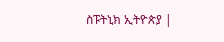ስፑትኒክ ኢትዮጵያ |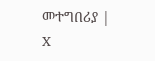መተግበሪያ | X